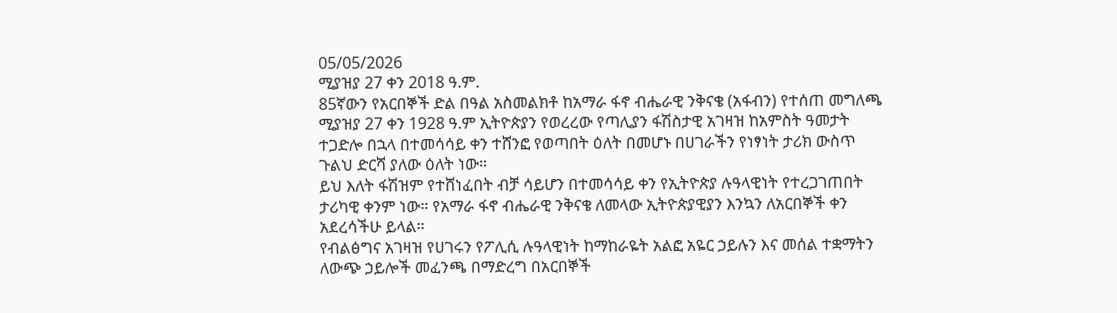05/05/2026
ሚያዝያ 27 ቀን 2018 ዓ.ም.
85ኛውን የአርበኞች ድል በዓል አስመልክቶ ከአማራ ፋኖ ብሔራዊ ንቅናቄ (አፋብን) የተሰጠ መግለጫ
ሚያዝያ 27 ቀን 1928 ዓ.ም ኢትዮጵያን የወረረው የጣሊያን ፋሽስታዊ አገዛዝ ከአምስት ዓመታት ተጋድሎ በኋላ በተመሳሳይ ቀን ተሸንፎ የወጣበት ዕለት በመሆኑ በሀገራችን የነፃነት ታሪክ ውስጥ ጉልህ ድርሻ ያለው ዕለት ነው።
ይህ እለት ፋሽዝም የተሸነፈበት ብቻ ሳይሆን በተመሳሳይ ቀን የኢትዮጵያ ሉዓላዊነት የተረጋገጠበት ታሪካዊ ቀንም ነው። የአማራ ፋኖ ብሔራዊ ንቅናቄ ለመላው ኢትዮጵያዊያን እንኳን ለአርበኞች ቀን አደረሳችሁ ይላል።
የብልፅግና አገዛዝ የሀገሩን የፖሊሲ ሉዓላዊነት ከማከራዬት አልፎ አዬር ኃይሉን እና መሰል ተቋማትን ለውጭ ኃይሎች መፈንጫ በማድረግ በአርበኞች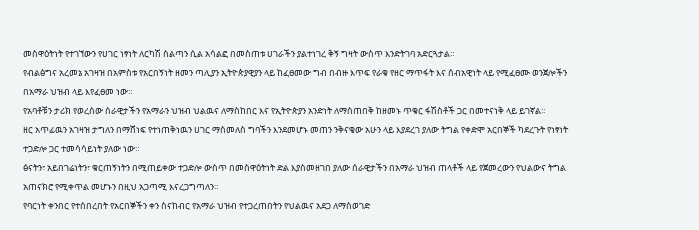መስዋዕትነት የተገኘውን የሀገር ነፃነት ለርካሽ ስልጣን ሲል አሳልፎ በመስጠቱ ሀገራችን ያልተነገረ ቅኝ ግዛት ውስጥ እንድትገባ አድርጓታል።
የብልፅግና አረመኔ አገዛዝ በአምስቱ የአርበኝነት ዘመን ጣሊያን ኢትዮጵያዊያን ላይ ከፈፀመው ግብ በብዙ እጥፍ የራቁ የዘር ማጥፋት እና ሰብአዊነት ላይ የሚፈፀሙ ወንጀሎችን በአማራ ህዝብ ላይ እየፈፀመ ነው።
የአባቶቹን ታሪክ የወረሰው ሰራዊታችን የአማራን ህዝብ ህልዉና ለማስከበር እና የኢትዮጵያን አንድነት ለማስጠበቅ ከዘመኑ ጥቁር ፋሽስቶች ጋር በመተናነቅ ላይ ይገኛል።
ዘር አጥፊዉን አገዛዝ ታግለን በማሸነፍ የተነጠቅነዉን ሀገር ማስመለስ ግባችን እንደመሆኑ መጠን ንቅናቄው አሁን ላይ እያደረገ ያለው ትግል የቀድሞ አርበኞች ካደረጉት የነፃነት ተጋድሎ ጋር ተመሳሳይነት ያለው ነው።
ፅናትን፣ አይበገሬነትን፣ ቁርጠኝነትን በሚጠይቀው ተጋድሎ ውስጥ በመስዋዕትነት ድል እያስመዘገበ ያለው ሰራዊታችን በአማራ ህዝብ ጠላቶች ላይ የጀመረውን የህልውና ትግል አጠናክሮ የሚቀጥል መሆኑን በዚህ አጋጣሚ እናረጋግጣለን።
የባርነት ቀንበር የተሰበረበት የአርበኞችን ቀን ስናከብር የአማራ ህዝብ የተጋረጠበትን የህልዉና አደጋ ለማስወገድ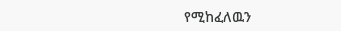የሚከፈለዉን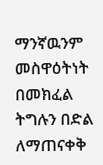ማንኛዉንም መስዋዕትነት በመክፈል ትግሉን በድል ለማጠናቀቅ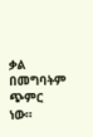ቃል በመግባትም ጭምር ነው።